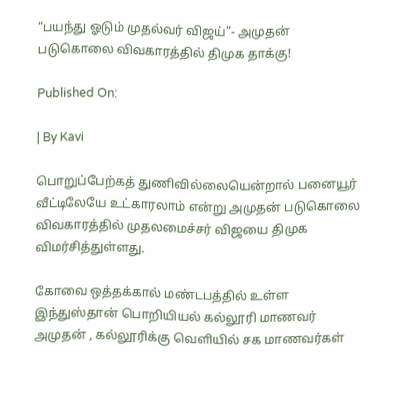“பயந்து ஓடும் முதல்வர் விஜய்”- அமுதன் படுகொலை விவகாரத்தில் திமுக தாக்கு!

Published On:

| By Kavi

பொறுப்பேற்கத் துணிவில்லையென்றால் பனையூர் வீட்டிலேயே உட்காரலாம் என்று அமுதன் படுகொலை விவகாரத்தில் முதலமைச்சர் விஜயை திமுக விமர்சித்துள்ளது.

கோவை ஒத்தக்கால் மண்டபத்தில் உள்ள இந்துஸ்தான் பொறியியல் கல்லூரி மாணவர் அமுதன் , கல்லூரிக்கு வெளியில் சக மாணவர்கள்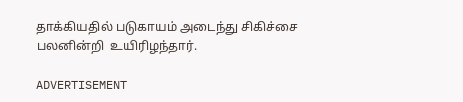தாக்கியதில் படுகாயம் அடைந்து சிகிச்சை பலனின்றி  உயிரிழந்தார்.

ADVERTISEMENT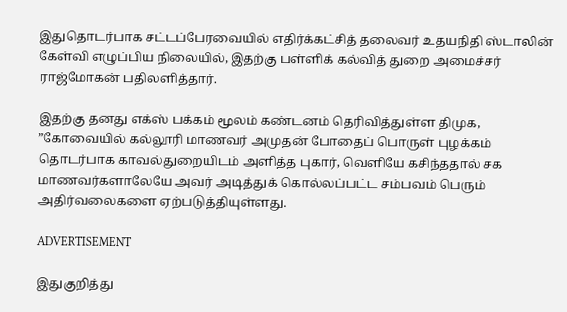இதுதொடர்பாக சட்டப்பேரவையில் எதிர்க்கட்சித் தலைவர் உதயநிதி ஸ்டாலின்  கேள்வி எழுப்பிய நிலையில், இதற்கு பள்ளிக் கல்வித் துறை அமைச்சர் ராஜ்மோகன் பதிலளித்தார்.

இதற்கு தனது எக்ஸ் பக்கம் மூலம் கண்டனம் தெரிவித்துள்ள திமுக,  ”கோவையில் கல்லூரி மாணவர் அமுதன் போதைப் பொருள் புழக்கம் தொடர்பாக காவல்துறையிடம் அளித்த புகார், வெளியே கசிந்ததால் சக மாணவர்களாலேயே அவர் அடித்துக் கொல்லப்பட்ட சம்பவம் பெரும் அதிர்வலைகளை ஏற்படுத்தியுள்ளது.

ADVERTISEMENT

இதுகுறித்து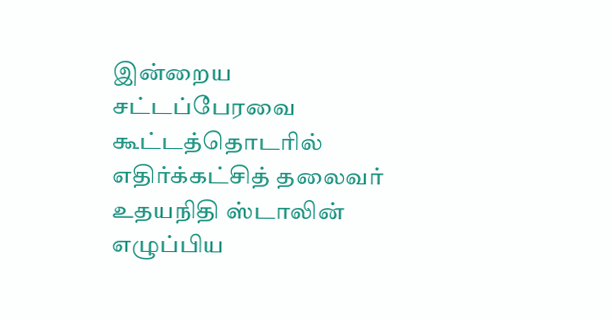இன்றைய சட்டப்பேரவை கூட்டத்தொடரில் எதிர்க்கட்சித் தலைவர் உதயநிதி ஸ்டாலின்  எழுப்பிய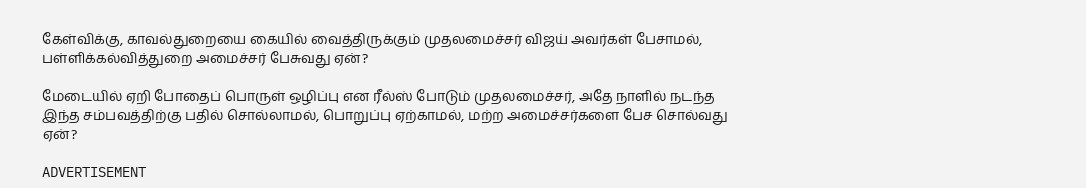கேள்விக்கு, காவல்துறையை கையில் வைத்திருக்கும் முதலமைச்சர் விஜய் அவர்கள் பேசாமல், பள்ளிக்கல்வித்துறை அமைச்சர் பேசுவது ஏன்?

மேடையில் ஏறி போதைப் பொருள் ஒழிப்பு என ரீல்ஸ் போடும் முதலமைச்சர், அதே நாளில் நடந்த இந்த சம்பவத்திற்கு பதில் சொல்லாமல், பொறுப்பு ஏற்காமல், மற்ற அமைச்சர்களை பேச சொல்வது ஏன்?

ADVERTISEMENT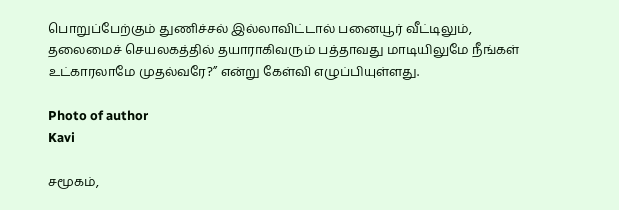பொறுப்பேற்கும் துணிச்சல் இல்லாவிட்டால் பனையூர் வீட்டிலும், தலைமைச் செயலகத்தில் தயாராகிவரும் பத்தாவது மாடியிலுமே நீங்கள் உட்காரலாமே முதல்வரே?” என்று கேள்வி எழுப்பியுள்ளது.

Photo of author
Kavi

சமூகம்,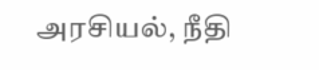அரசியல், நீதி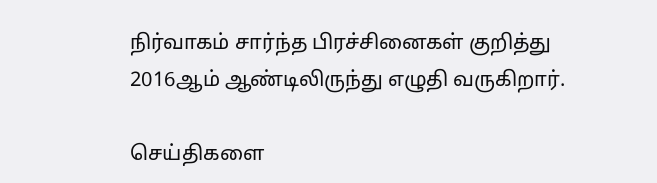நிர்வாகம் சார்ந்த பிரச்சினைகள் குறித்து 2016ஆம் ஆண்டிலிருந்து எழுதி வருகிறார்.

செய்திகளை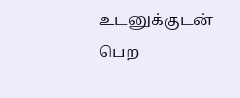உடனுக்குடன் பெற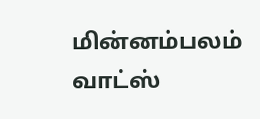மின்னம்பலம் வாட்ஸ்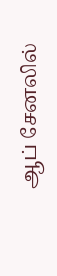ஆப் சேனலில்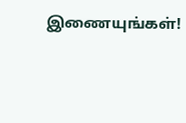இணையுங்கள்!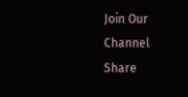Join Our Channel
Share